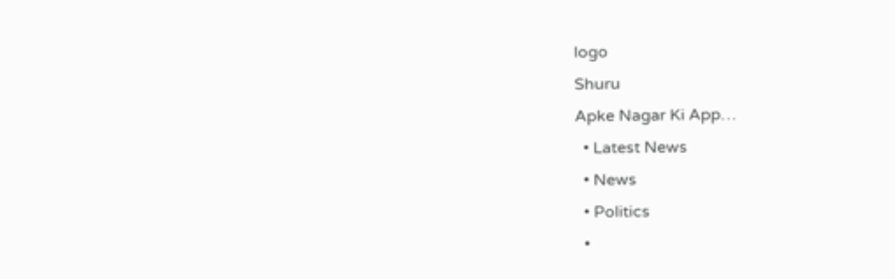logo
Shuru
Apke Nagar Ki App…
  • Latest News
  • News
  • Politics
  •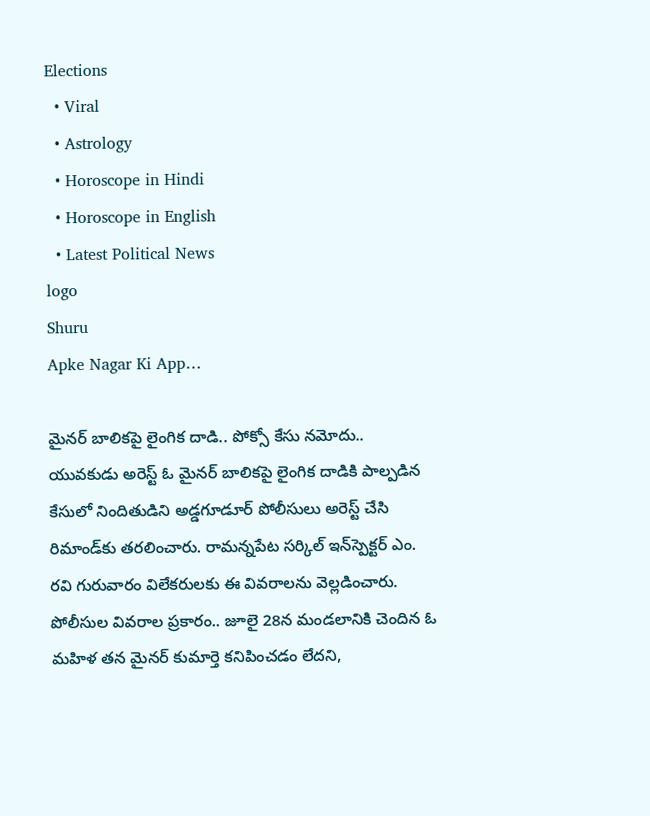Elections
  • Viral
  • Astrology
  • Horoscope in Hindi
  • Horoscope in English
  • Latest Political News
logo
Shuru
Apke Nagar Ki App…

మైనర్ బాలికపై లైంగిక దాడి.. పోక్సో కేసు నమోదు.. యువకుడు అరెస్ట్ ఓ మైనర్ బాలికపై లైంగిక దాడికి పాల్పడిన కేసులో నిందితుడిని అడ్డగూడూర్ పోలీసులు అరెస్ట్ చేసి రిమాండ్‌కు తరలించారు. రామన్నపేట సర్కిల్ ఇన్‌స్పెక్టర్ ఎం. రవి గురువారం విలేకరులకు ఈ వివరాలను వెల్లడించారు. పోలీసుల వివరాల ప్రకారం.. జూలై 28న మండలానికి చెందిన ఓ మహిళ తన మైనర్ కుమార్తె కనిపించడం లేదని,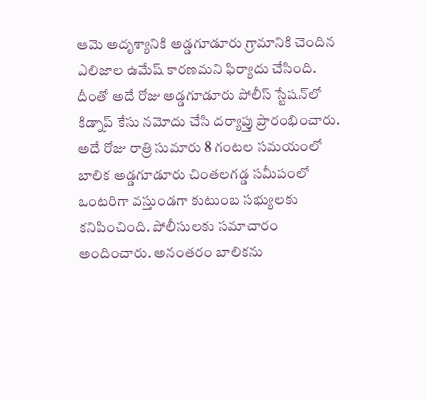ఆమె అదృశ్యానికి అడ్డగూడూరు గ్రామానికి చెందిన ఎలిజాల ఉమేష్ కారణమని ఫిర్యాదు చేసింది. దీంతో అదే రోజు అడ్డగూడూరు పోలీస్ స్టేషన్‌లో కిడ్నాప్ కేసు నమోదు చేసి దర్యాప్తు ప్రారంభించారు. అదే రోజు రాత్రి సుమారు 8 గంటల సమయంలో బాలిక అడ్డగూడూరు చింతలగడ్డ సమీపంలో ఒంటరిగా వస్తుండగా కుటుంబ సభ్యులకు కనిపించింది. పోలీసులకు సమాచారం అందించారు. అనంతరం బాలికను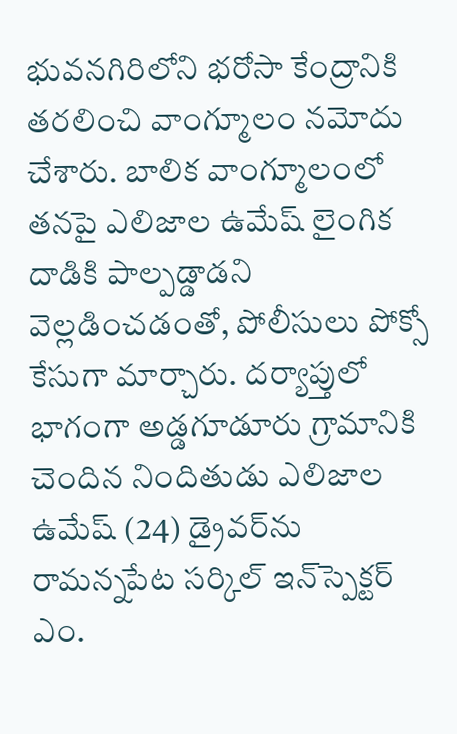భువనగిరిలోని భరోసా కేంద్రానికి తరలించి వాంగ్మూలం నమోదు చేశారు. బాలిక వాంగ్మూలంలో తనపై ఎలిజాల ఉమేష్ లైంగిక దాడికి పాల్పడ్డాడని వెల్లడించడంతో, పోలీసులు పోక్సో కేసుగా మార్చారు. దర్యాప్తులో భాగంగా అడ్డగూడూరు గ్రామానికి చెందిన నిందితుడు ఎలిజాల ఉమేష్ (24) డ్రైవర్‌ను రామన్నపేట సర్కిల్ ఇన్‌స్పెక్టర్ ఎం.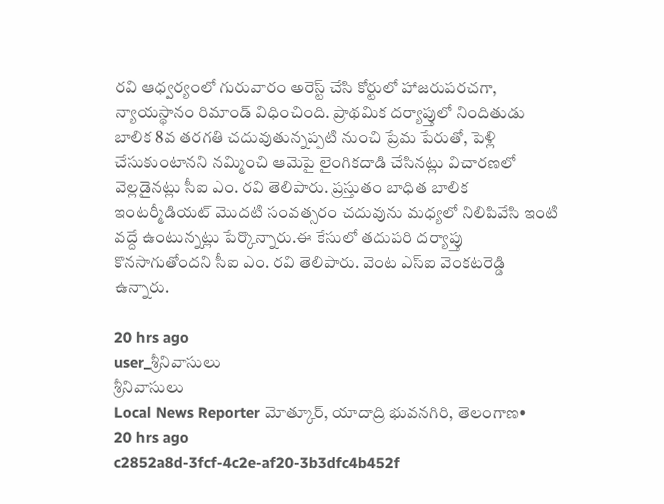రవి ఆధ్వర్యంలో గురువారం అరెస్ట్ చేసి కోర్టులో హాజరుపరచగా, న్యాయస్థానం రిమాండ్ విధించింది. ప్రాథమిక దర్యాప్తులో నిందితుడు బాలిక 8వ తరగతి చదువుతున్నప్పటి నుంచి ప్రేమ పేరుతో, పెళ్లి చేసుకుంటానని నమ్మించి ఆమెపై లైంగికదాడి చేసినట్లు విచారణలో వెల్లడైనట్లు సీఐ ఎం. రవి తెలిపారు. ప్రస్తుతం బాధిత బాలిక ఇంటర్మీడియట్ మొదటి సంవత్సరం చదువును మధ్యలో నిలిపివేసి ఇంటి వద్దే ఉంటున్నట్లు పేర్కొన్నారు.ఈ కేసులో తదుపరి దర్యాప్తు కొనసాగుతోందని సీఐ ఎం. రవి తెలిపారు. వెంట ఎస్ఐ వెంకటరెడ్డి ఉన్నారు.

20 hrs ago
user_శ్రీనివాసులు
శ్రీనివాసులు
Local News Reporter మోత్కూర్, యాదాద్రి భువనగిరి, తెలంగాణ•
20 hrs ago
c2852a8d-3fcf-4c2e-af20-3b3dfc4b452f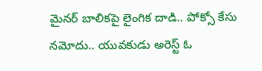మైనర్ బాలికపై లైంగిక దాడి.. పోక్సో కేసు నమోదు.. యువకుడు అరెస్ట్ ఓ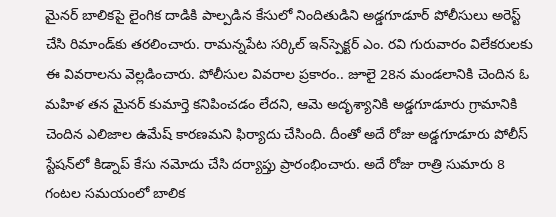మైనర్ బాలికపై లైంగిక దాడికి పాల్పడిన కేసులో నిందితుడిని అడ్డగూడూర్ పోలీసులు అరెస్ట్ చేసి రిమాండ్‌కు తరలించారు. రామన్నపేట సర్కిల్ ఇన్‌స్పెక్టర్ ఎం. రవి గురువారం విలేకరులకు ఈ వివరాలను వెల్లడించారు. పోలీసుల వివరాల ప్రకారం.. జూలై 28న మండలానికి చెందిన ఓ మహిళ తన మైనర్ కుమార్తె కనిపించడం లేదని, ఆమె అదృశ్యానికి అడ్డగూడూరు గ్రామానికి చెందిన ఎలిజాల ఉమేష్ కారణమని ఫిర్యాదు చేసింది. దీంతో అదే రోజు అడ్డగూడూరు పోలీస్ స్టేషన్‌లో కిడ్నాప్ కేసు నమోదు చేసి దర్యాప్తు ప్రారంభించారు. అదే రోజు రాత్రి సుమారు 8 గంటల సమయంలో బాలిక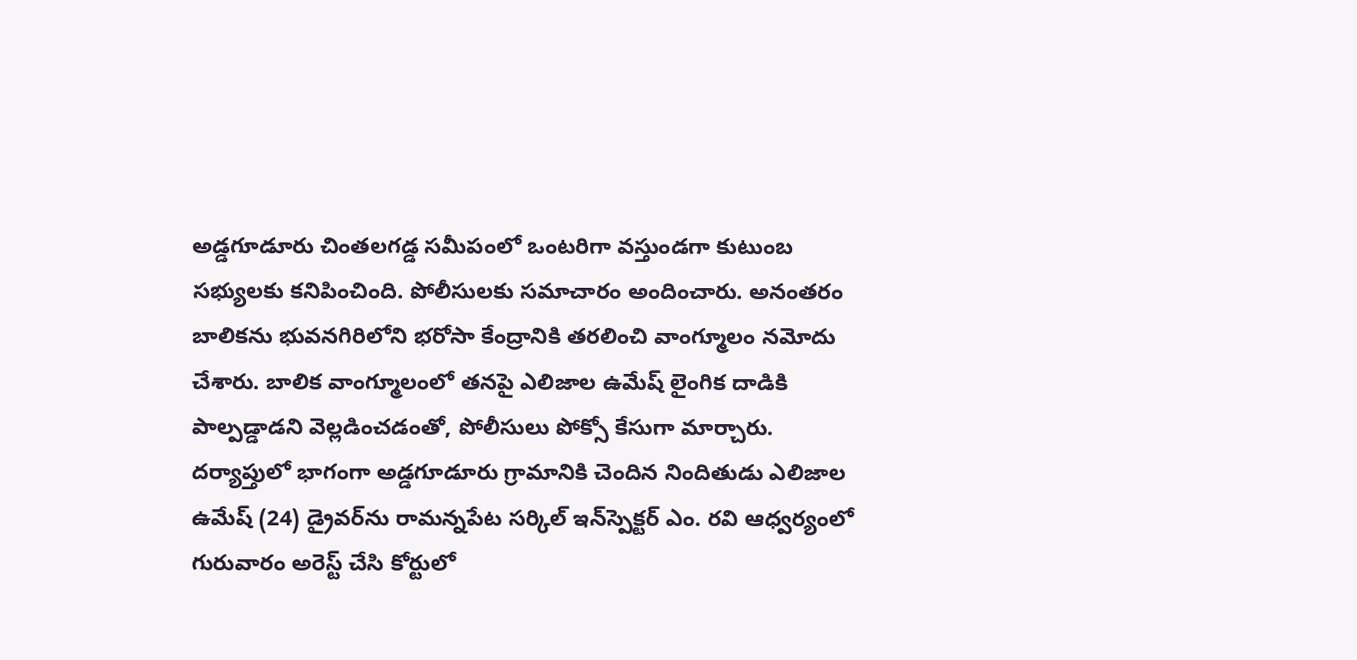అడ్డగూడూరు చింతలగడ్డ సమీపంలో ఒంటరిగా వస్తుండగా కుటుంబ సభ్యులకు కనిపించింది. పోలీసులకు సమాచారం అందించారు. అనంతరం బాలికను భువనగిరిలోని భరోసా కేంద్రానికి తరలించి వాంగ్మూలం నమోదు చేశారు. బాలిక వాంగ్మూలంలో తనపై ఎలిజాల ఉమేష్ లైంగిక దాడికి పాల్పడ్డాడని వెల్లడించడంతో, పోలీసులు పోక్సో కేసుగా మార్చారు. దర్యాప్తులో భాగంగా అడ్డగూడూరు గ్రామానికి చెందిన నిందితుడు ఎలిజాల ఉమేష్ (24) డ్రైవర్‌ను రామన్నపేట సర్కిల్ ఇన్‌స్పెక్టర్ ఎం. రవి ఆధ్వర్యంలో గురువారం అరెస్ట్ చేసి కోర్టులో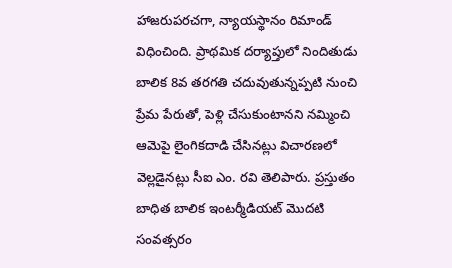హాజరుపరచగా, న్యాయస్థానం రిమాండ్ విధించింది. ప్రాథమిక దర్యాప్తులో నిందితుడు బాలిక 8వ తరగతి చదువుతున్నప్పటి నుంచి ప్రేమ పేరుతో, పెళ్లి చేసుకుంటానని నమ్మించి ఆమెపై లైంగికదాడి చేసినట్లు విచారణలో వెల్లడైనట్లు సీఐ ఎం. రవి తెలిపారు. ప్రస్తుతం బాధిత బాలిక ఇంటర్మీడియట్ మొదటి సంవత్సరం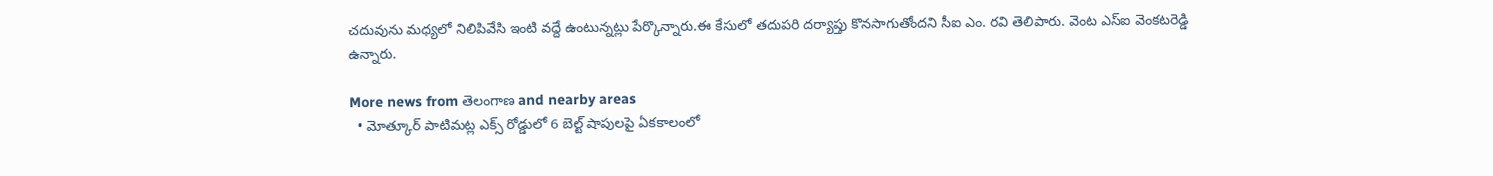చదువును మధ్యలో నిలిపివేసి ఇంటి వద్దే ఉంటున్నట్లు పేర్కొన్నారు.ఈ కేసులో తదుపరి దర్యాప్తు కొనసాగుతోందని సీఐ ఎం. రవి తెలిపారు. వెంట ఎస్ఐ వెంకటరెడ్డి ఉన్నారు.

More news from తెలంగాణ and nearby areas
  • మోత్కూర్ పాటిమట్ల ఎక్స్ రోడ్డులో 6 బెల్ట్ షాపులపై ఏకకాలంలో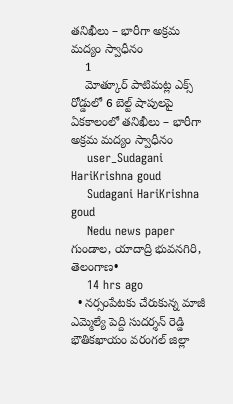తనిఖీలు – భారీగా అక్రమ మద్యం స్వాధీనం
    1
    మోత్కూర్ పాటిమట్ల ఎక్స్ రోడ్డులో 6 బెల్ట్ షాపులపై ఏకకాలంలో తనిఖీలు – భారీగా అక్రమ మద్యం స్వాధీనం
    user_Sudagani HariKrishna goud
    Sudagani HariKrishna goud
    Nedu news paper గుండాల, యాదాద్రి భువనగిరి, తెలంగాణ•
    14 hrs ago
  • నర్సంపేటకు చేరుకున్న మాజీ ఎమ్మెల్యే పెద్ది సుదర్శన్ రెడ్డి భౌతికఖాయం వరంగల్ జిల్లా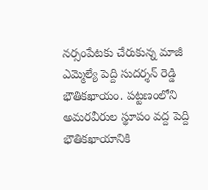నర్సంపేటకు చేరుకున్న మాజీ ఎమ్మెల్యే పెద్ది సుదర్శన్ రెడ్డి భౌతికఖాయం. పట్టణంలోని అమరవీరుల స్థూపం వద్ద పెద్ది భౌతికఖాయానికి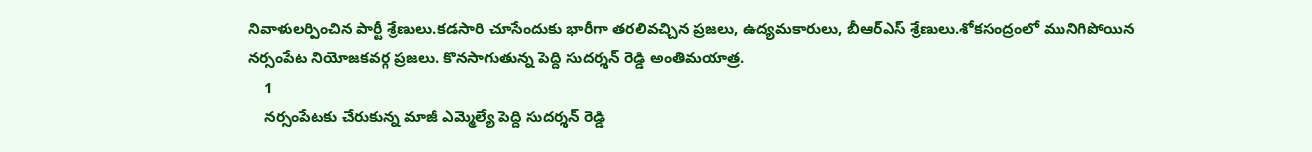నివాళులర్పించిన పార్టీ శ్రేణులు.కడసారి చూసేందుకు భారీగా తరలివచ్చిన ప్రజలు, ఉద్యమకారులు, బీఆర్ఎస్ శ్రేణులు.శోకసంద్రంలో మునిగిపోయిన నర్సంపేట నియోజకవర్గ ప్రజలు. కొనసాగుతున్న పెద్ది సుదర్శన్ రెడ్డి అంతిమయాత్ర.
    1
    నర్సంపేటకు చేరుకున్న మాజీ ఎమ్మెల్యే పెద్ది సుదర్శన్ రెడ్డి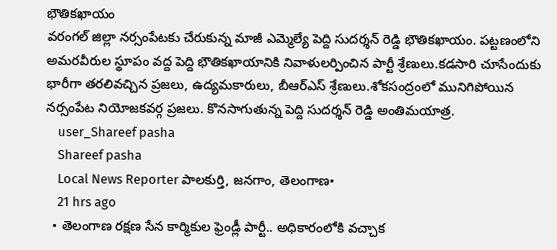భౌతికఖాయం
వరంగల్ జిల్లా నర్సంపేటకు చేరుకున్న మాజీ ఎమ్మెల్యే పెద్ది సుదర్శన్ రెడ్డి భౌతికఖాయం. పట్టణంలోని అమరవీరుల స్థూపం వద్ద పెద్ది భౌతికఖాయానికి నివాళులర్పించిన పార్టీ శ్రేణులు.కడసారి చూసేందుకు భారీగా తరలివచ్చిన ప్రజలు, ఉద్యమకారులు, బీఆర్ఎస్ శ్రేణులు.శోకసంద్రంలో మునిగిపోయిన నర్సంపేట నియోజకవర్గ ప్రజలు. కొనసాగుతున్న పెద్ది సుదర్శన్ రెడ్డి అంతిమయాత్ర.
    user_Shareef pasha
    Shareef pasha
    Local News Reporter పాలకుర్తి, జనగాం, తెలంగాణ•
    21 hrs ago
  • తెలంగాణ రక్షణ సేన కార్మికుల ఫ్రెండ్లీ పార్టీ.. అధికారంలోకి వచ్చాక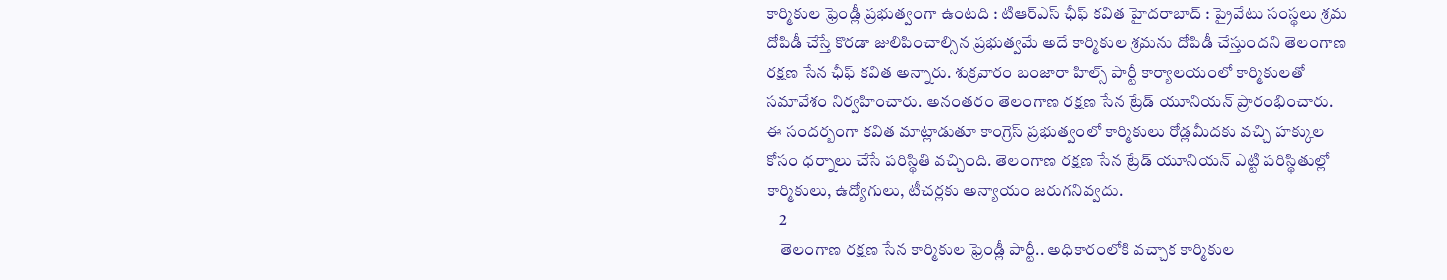కార్మికుల ఫ్రెండ్లీ ప్రభుత్వంగా ఉంటది : టిఆర్ఎస్ ఛీఫ్ కవిత హైదరాబాద్ : ప్రైవేటు సంస్థలు శ్రమ దోపిడీ చేస్తే కొరడా జులిపించాల్సిన ప్రభుత్వమే అదే కార్మికుల శ్రమను దోపిడీ చేస్తుందని తెలంగాణ రక్షణ సేన ఛీఫ్ కవిత అన్నారు. శుక్రవారం బంజారా హిల్స్ పార్టీ కార్యాలయంలో కార్మికులతో సమావేశం నిర్వహించారు. అనంతరం తెలంగాణ రక్షణ సేన ట్రేడ్ యూనియన్ ప్రారంభించారు. ఈ సందర్బంగా కవిత మాట్లాడుతూ కాంగ్రెస్ ప్రభుత్వంలో కార్మికులు రోడ్లమీదకు వచ్చి హక్కుల కోసం ధర్నాలు చేసే పరిస్థితి వచ్చింది. తెలంగాణ రక్షణ సేన ట్రేడ్ యూనియన్ ఎట్టి పరిస్థితుల్లో కార్మికులు, ఉద్యోగులు, టీచర్లకు అన్యాయం జరుగనివ్వదు.
    2
    తెలంగాణ రక్షణ సేన కార్మికుల ఫ్రెండ్లీ పార్టీ.. అధికారంలోకి వచ్చాక కార్మికుల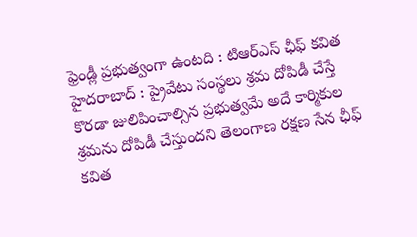ఫ్రెండ్లీ ప్రభుత్వంగా ఉంటది : టిఆర్ఎస్ ఛీఫ్ కవిత
హైదరాబాద్ : ప్రైవేటు సంస్థలు శ్రమ దోపిడీ చేస్తే కొరడా జులిపించాల్సిన ప్రభుత్వమే అదే కార్మికుల శ్రమను దోపిడీ చేస్తుందని తెలంగాణ రక్షణ సేన ఛీఫ్ కవిత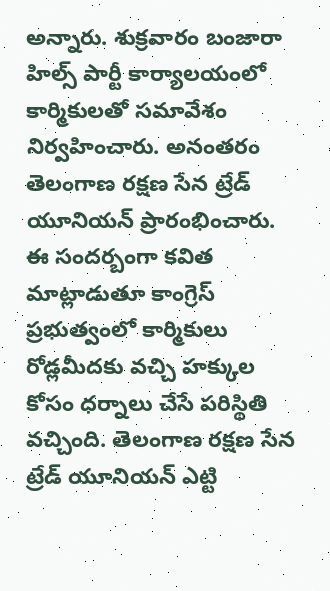అన్నారు. శుక్రవారం బంజారా హిల్స్ పార్టీ కార్యాలయంలో కార్మికులతో సమావేశం నిర్వహించారు. అనంతరం తెలంగాణ రక్షణ సేన ట్రేడ్ యూనియన్ ప్రారంభించారు. ఈ సందర్బంగా కవిత మాట్లాడుతూ కాంగ్రెస్ ప్రభుత్వంలో కార్మికులు రోడ్లమీదకు వచ్చి హక్కుల కోసం ధర్నాలు చేసే పరిస్థితి వచ్చింది. తెలంగాణ రక్షణ సేన ట్రేడ్ యూనియన్ ఎట్టి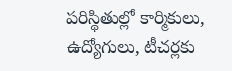పరిస్థితుల్లో కార్మికులు, ఉద్యోగులు, టీచర్లకు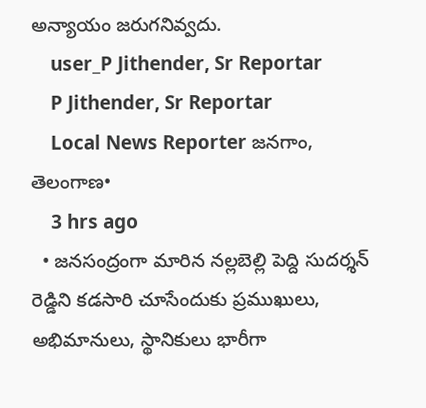అన్యాయం జరుగనివ్వదు.
    user_P Jithender, Sr Reportar
    P Jithender, Sr Reportar
    Local News Reporter జనగాం, తెలంగాణ•
    3 hrs ago
  • జనసంద్రంగా మారిన నల్లబెల్లి పెద్ది సుదర్శన్‌ రెడ్డిని కడసారి చూసేందుకు ప్రముఖులు, అభిమానులు, స్థానికులు భారీగా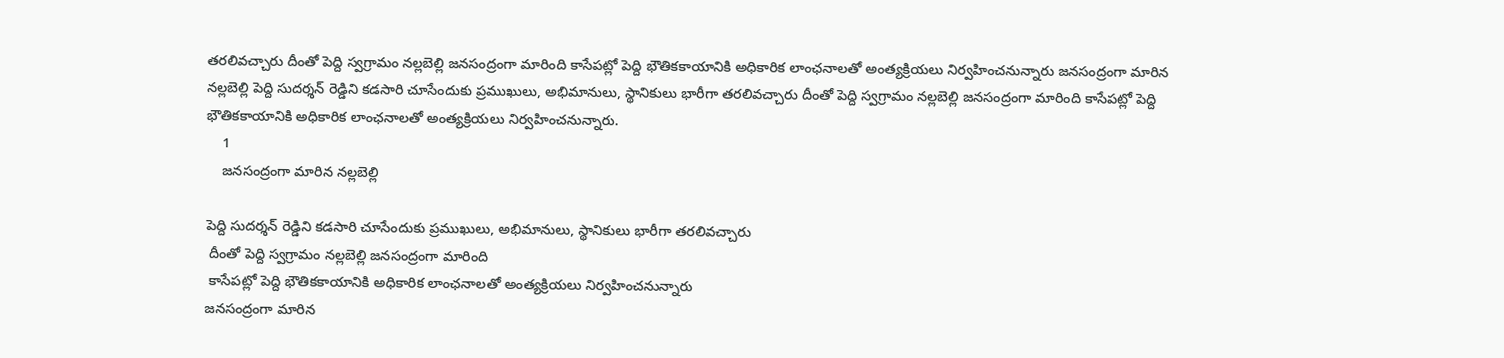తరలివచ్చారు దీంతో పెద్ది స్వగ్రామం నల్లబెల్లి జనసంద్రంగా మారింది కాసేపట్లో పెద్ది భౌతికకాయానికి అధికారిక లాంఛనాలతో అంత్యక్రియలు నిర్వహించనున్నారు జనసంద్రంగా మారిన నల్లబెల్లి పెద్ది సుదర్శన్‌ రెడ్డిని కడసారి చూసేందుకు ప్రముఖులు, అభిమానులు, స్థానికులు భారీగా తరలివచ్చారు దీంతో పెద్ది స్వగ్రామం నల్లబెల్లి జనసంద్రంగా మారింది కాసేపట్లో పెద్ది భౌతికకాయానికి అధికారిక లాంఛనాలతో అంత్యక్రియలు నిర్వహించనున్నారు.
    1
    జనసంద్రంగా మారిన నల్లబెల్లి

పెద్ది సుదర్శన్‌ రెడ్డిని కడసారి చూసేందుకు ప్రముఖులు, అభిమానులు, స్థానికులు భారీగా తరలివచ్చారు
 దీంతో పెద్ది స్వగ్రామం నల్లబెల్లి జనసంద్రంగా మారింది
 కాసేపట్లో పెద్ది భౌతికకాయానికి అధికారిక లాంఛనాలతో అంత్యక్రియలు నిర్వహించనున్నారు
జనసంద్రంగా మారిన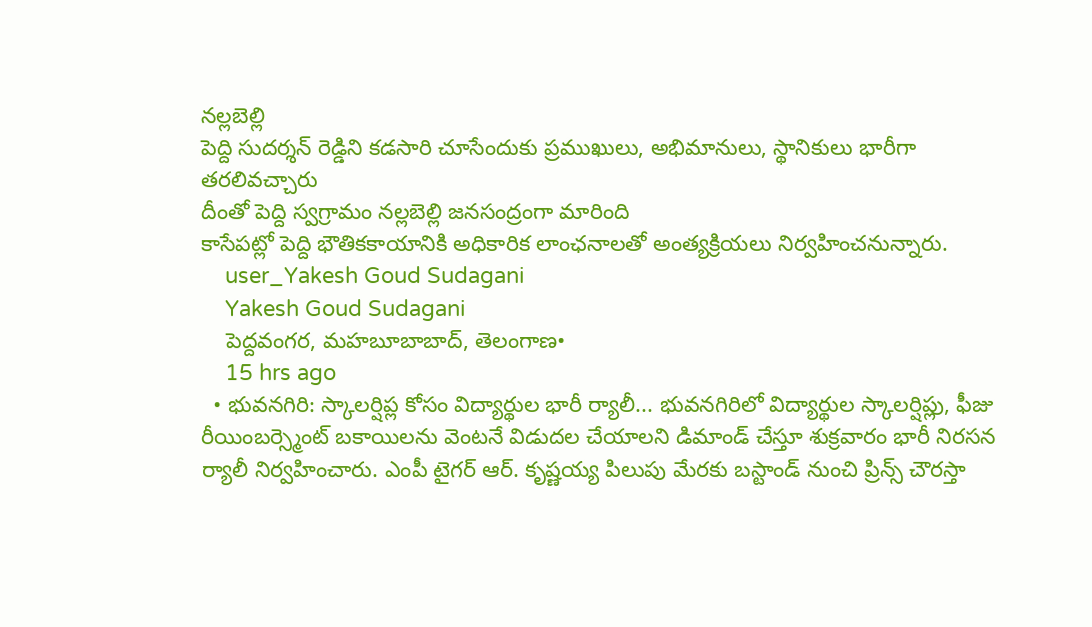నల్లబెల్లి
పెద్ది సుదర్శన్‌ రెడ్డిని కడసారి చూసేందుకు ప్రముఖులు, అభిమానులు, స్థానికులు భారీగా తరలివచ్చారు
దీంతో పెద్ది స్వగ్రామం నల్లబెల్లి జనసంద్రంగా మారింది
కాసేపట్లో పెద్ది భౌతికకాయానికి అధికారిక లాంఛనాలతో అంత్యక్రియలు నిర్వహించనున్నారు.
    user_Yakesh Goud Sudagani
    Yakesh Goud Sudagani
    పెద్దవంగర, మహబూబాబాద్, తెలంగాణ•
    15 hrs ago
  • భువనగిరి: స్కాలర్షిప్ల కోసం విద్యార్థుల భారీ ర్యాలీ... భువనగిరిలో విద్యార్థుల స్కాలర్షిప్లు, ఫీజు రీయింబర్స్మెంట్ బకాయిలను వెంటనే విడుదల చేయాలని డిమాండ్ చేస్తూ శుక్రవారం భారీ నిరసన ర్యాలీ నిర్వహించారు. ఎంపీ టైగర్ ఆర్. కృష్ణయ్య పిలుపు మేరకు బస్టాండ్ నుంచి ప్రిన్స్ చౌరస్తా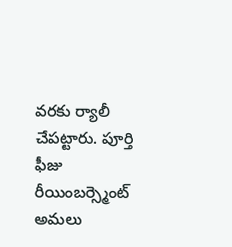వరకు ర్యాలీ చేపట్టారు. పూర్తి ఫీజు రీయింబర్స్మెంట్ అమలు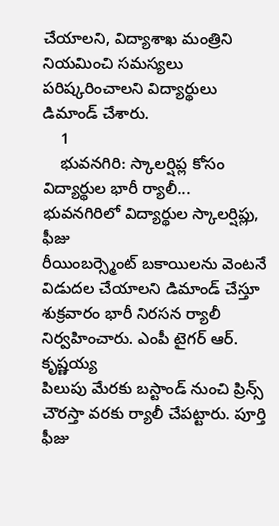చేయాలని, విద్యాశాఖ మంత్రిని నియమించి సమస్యలు పరిష్కరించాలని విద్యార్థులు డిమాండ్ చేశారు.
    1
    భువనగిరి: స్కాలర్షిప్ల కోసం విద్యార్థుల భారీ ర్యాలీ...
భువనగిరిలో విద్యార్థుల స్కాలర్షిప్లు, ఫీజు
రీయింబర్స్మెంట్ బకాయిలను వెంటనే విడుదల చేయాలని డిమాండ్ చేస్తూ శుక్రవారం భారీ నిరసన ర్యాలీ నిర్వహించారు. ఎంపీ టైగర్ ఆర్. కృష్ణయ్య
పిలుపు మేరకు బస్టాండ్ నుంచి ప్రిన్స్ చౌరస్తా వరకు ర్యాలీ చేపట్టారు. పూర్తి ఫీజు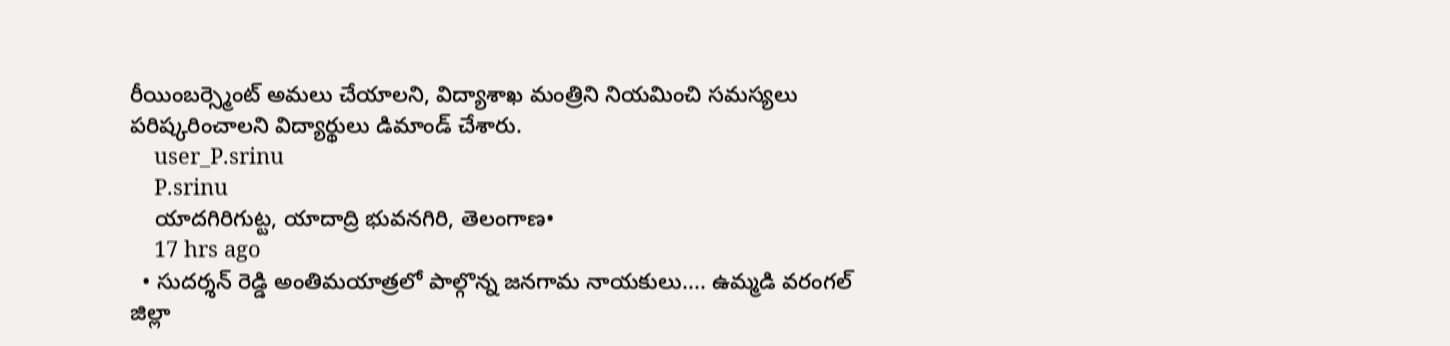రీయింబర్స్మెంట్ అమలు చేయాలని, విద్యాశాఖ మంత్రిని నియమించి సమస్యలు
పరిష్కరించాలని విద్యార్థులు డిమాండ్ చేశారు.
    user_P.srinu
    P.srinu
    యాదగిరిగుట్ట, యాదాద్రి భువనగిరి, తెలంగాణ•
    17 hrs ago
  • సుదర్శన్ రెడ్డి అంతిమయాత్రలో పాల్గొన్న జనగామ నాయకులు.... ఉమ్మడి వరంగల్ జిల్లా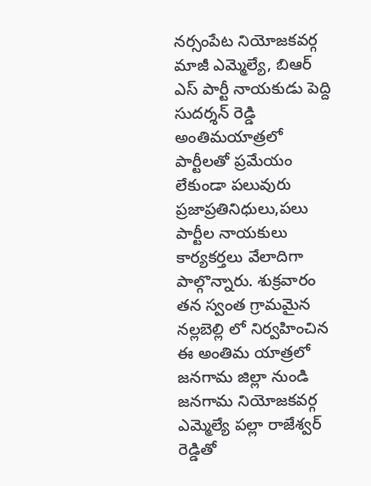నర్సంపేట నియోజకవర్గ మాజీ ఎమ్మెల్యే, బిఆర్ ఎస్ పార్టీ నాయకుడు పెద్ది సుదర్శన్ రెడ్డి అంతిమయాత్రలో పార్టీలతో ప్రమేయం లేకుండా పలువురు ప్రజాప్రతినిధులు,పలు పార్టీల నాయకులు కార్యకర్తలు వేలాదిగా పాల్గొన్నారు. శుక్రవారం తన స్వంత గ్రామమైన నల్లబెల్లి లో నిర్వహించిన ఈ అంతిమ యాత్రలో జనగామ జిల్లా నుండి జనగామ నియోజకవర్గ ఎమ్మెల్యే పల్లా రాజేశ్వర్ రెడ్డితో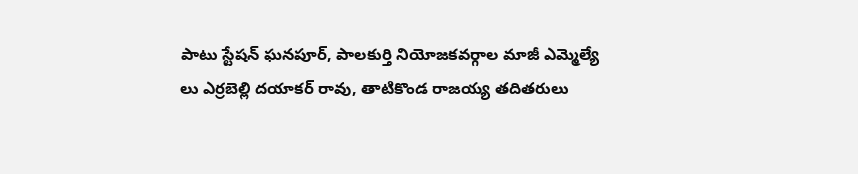పాటు స్టేషన్ ఘనపూర్, పాలకుర్తి నియోజకవర్గాల మాజీ ఎమ్మెల్యే లు ఎర్రబెల్లి దయాకర్ రావు, తాటికొండ రాజయ్య తదితరులు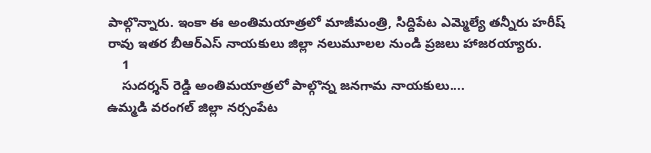పాల్గొన్నారు. ఇంకా ఈ అంతిమయాత్రలో మాజీమంత్రి, సిద్దిపేట ఎమ్మెల్యే తన్నీరు హరీష్ రావు ఇతర బీఆర్ఎస్ నాయకులు జిల్లా నలుమూలల నుండి ప్రజలు హాజరయ్యారు.
    1
    సుదర్శన్ రెడ్డి అంతిమయాత్రలో పాల్గొన్న జనగామ నాయకులు....
ఉమ్మడి వరంగల్ జిల్లా నర్సంపేట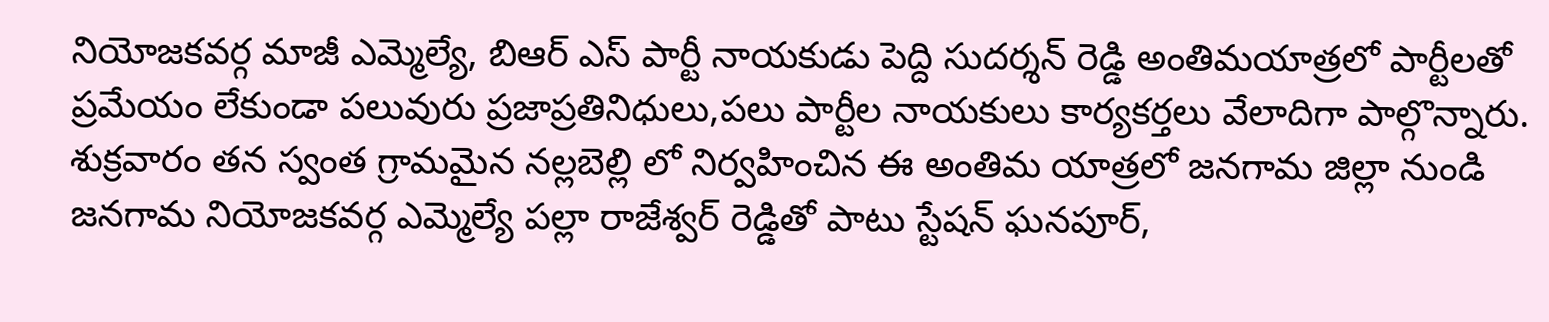నియోజకవర్గ మాజీ ఎమ్మెల్యే, బిఆర్ ఎస్ పార్టీ నాయకుడు పెద్ది సుదర్శన్ రెడ్డి అంతిమయాత్రలో పార్టీలతో ప్రమేయం లేకుండా పలువురు ప్రజాప్రతినిధులు,పలు పార్టీల నాయకులు కార్యకర్తలు వేలాదిగా పాల్గొన్నారు. శుక్రవారం తన స్వంత గ్రామమైన నల్లబెల్లి లో నిర్వహించిన ఈ అంతిమ యాత్రలో జనగామ జిల్లా నుండి జనగామ నియోజకవర్గ ఎమ్మెల్యే పల్లా రాజేశ్వర్ రెడ్డితో పాటు స్టేషన్ ఘనపూర్,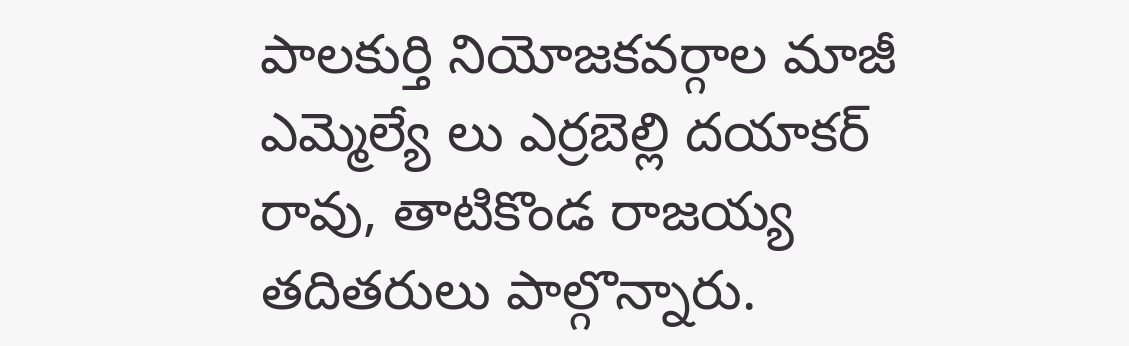పాలకుర్తి నియోజకవర్గాల మాజీ ఎమ్మెల్యే లు ఎర్రబెల్లి దయాకర్ రావు, తాటికొండ రాజయ్య తదితరులు పాల్గొన్నారు.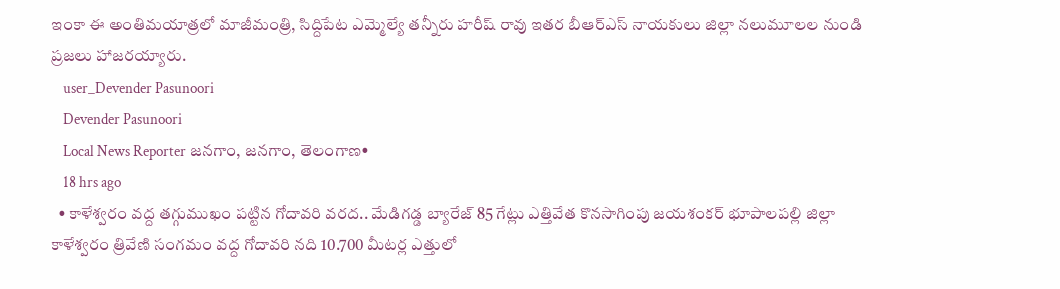ఇంకా ఈ అంతిమయాత్రలో మాజీమంత్రి, సిద్దిపేట ఎమ్మెల్యే తన్నీరు హరీష్ రావు ఇతర బీఆర్ఎస్ నాయకులు జిల్లా నలుమూలల నుండి ప్రజలు హాజరయ్యారు.
    user_Devender Pasunoori
    Devender Pasunoori
    Local News Reporter జనగాం, జనగాం, తెలంగాణ•
    18 hrs ago
  • కాళేశ్వరం వద్ద తగ్గుముఖం పట్టిన గోదావరి వరద.. మేడిగడ్డ బ్యారేజ్ 85 గేట్లు ఎత్తివేత కొనసాగింపు జయశంకర్ భూపాలపల్లి జిల్లా కాళేశ్వరం త్రివేణి సంగమం వద్ద గోదావరి నది 10.700 మీటర్ల ఎత్తులో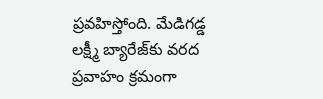ప్రవహిస్తోంది. మేడిగడ్డ లక్ష్మీ బ్యారేజ్‌కు వరద ప్రవాహం క్రమంగా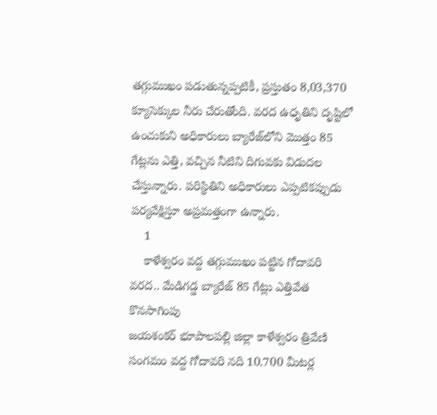తగ్గుముఖం పడుతున్నప్పటికీ, ప్రస్తుతం 8,03,370 క్యూసెక్కుల నీరు చేరుతోంది. వరద ఉధృతిని దృష్టిలో ఉంచుకుని అధికారులు బ్యారేజ్‌లోని మొత్తం 85 గేట్లను ఎత్తి, వచ్చిన నీటిని దిగువకు విడుదల చేస్తున్నారు. పరిస్థితిని అధికారులు ఎప్పటికప్పుడు పర్యవేక్షిస్తూ అప్రమత్తంగా ఉన్నారు.
    1
    కాళేశ్వరం వద్ద తగ్గుముఖం పట్టిన గోదావరి వరద.. మేడిగడ్డ బ్యారేజ్ 85 గేట్లు ఎత్తివేత కొనసాగింపు
జయశంకర్ భూపాలపల్లి జిల్లా కాళేశ్వరం త్రివేణి సంగమం వద్ద గోదావరి నది 10.700 మీటర్ల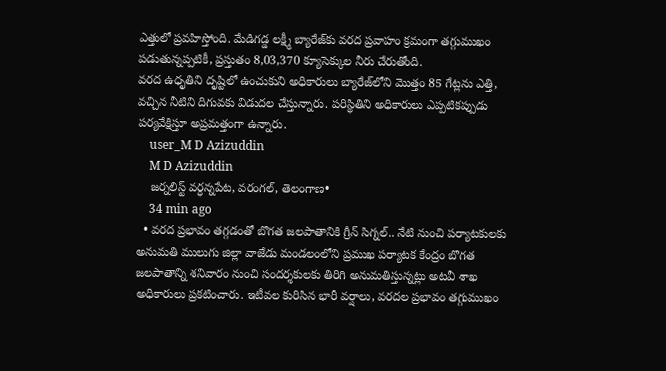ఎత్తులో ప్రవహిస్తోంది. మేడిగడ్డ లక్ష్మీ బ్యారేజ్‌కు వరద ప్రవాహం క్రమంగా తగ్గుముఖం పడుతున్నప్పటికీ, ప్రస్తుతం 8,03,370 క్యూసెక్కుల నీరు చేరుతోంది.
వరద ఉధృతిని దృష్టిలో ఉంచుకుని అధికారులు బ్యారేజ్‌లోని మొత్తం 85 గేట్లను ఎత్తి, వచ్చిన నీటిని దిగువకు విడుదల చేస్తున్నారు. పరిస్థితిని అధికారులు ఎప్పటికప్పుడు పర్యవేక్షిస్తూ అప్రమత్తంగా ఉన్నారు.
    user_M D Azizuddin
    M D Azizuddin
    జర్నలిస్ట్ వర్ధన్నపేట, వరంగల్, తెలంగాణ•
    34 min ago
  • వరద ప్రభావం తగ్గడంతో బొగత జలపాతానికి గ్రీన్ సిగ్నల్.. నేటి నుంచి పర్యాటకులకు అనుమతి ములుగు జిల్లా వాజేడు మండలంలోని ప్రముఖ పర్యాటక కేంద్రం బొగత జలపాతాన్ని శనివారం నుంచి సందర్శకులకు తిరిగి అనుమతిస్తున్నట్లు అటవీ శాఖ అధికారులు ప్రకటించారు. ఇటీవల కురిసిన భారీ వర్షాలు, వరదల ప్రభావం తగ్గుముఖం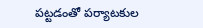పట్టడంతో పర్యాటకుల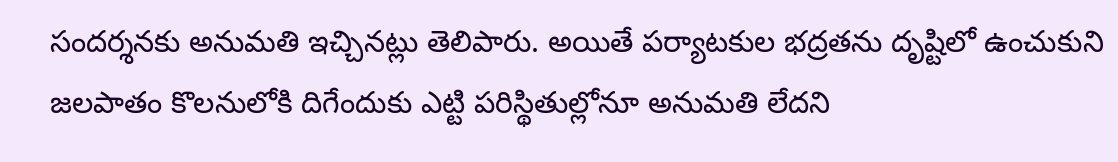సందర్శనకు అనుమతి ఇచ్చినట్లు తెలిపారు. అయితే పర్యాటకుల భద్రతను దృష్టిలో ఉంచుకుని జలపాతం కొలనులోకి దిగేందుకు ఎట్టి పరిస్థితుల్లోనూ అనుమతి లేదని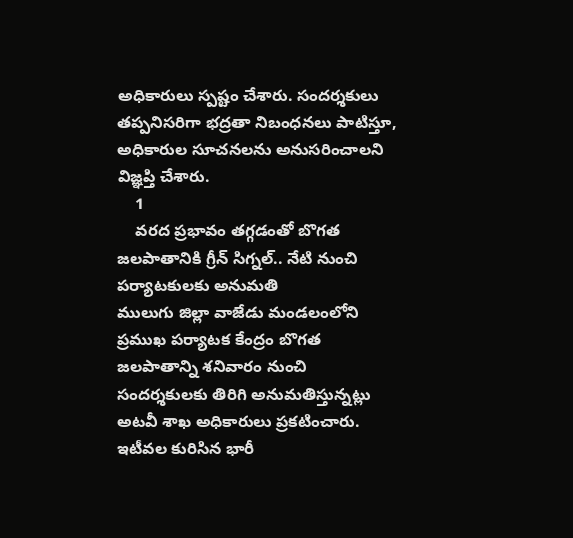అధికారులు స్పష్టం చేశారు. సందర్శకులు తప్పనిసరిగా భద్రతా నిబంధనలు పాటిస్తూ, అధికారుల సూచనలను అనుసరించాలని విజ్ఞప్తి చేశారు.
    1
    వరద ప్రభావం తగ్గడంతో బొగత జలపాతానికి గ్రీన్ సిగ్నల్.. నేటి నుంచి పర్యాటకులకు అనుమతి
ములుగు జిల్లా వాజేడు మండలంలోని ప్రముఖ పర్యాటక కేంద్రం బొగత జలపాతాన్ని శనివారం నుంచి సందర్శకులకు తిరిగి అనుమతిస్తున్నట్లు అటవీ శాఖ అధికారులు ప్రకటించారు. ఇటీవల కురిసిన భారీ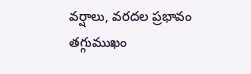వర్షాలు, వరదల ప్రభావం తగ్గుముఖం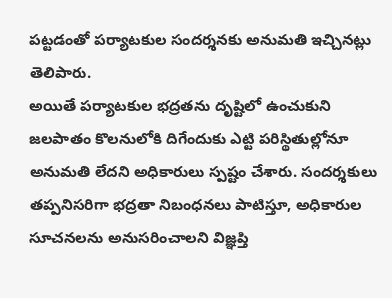పట్టడంతో పర్యాటకుల సందర్శనకు అనుమతి ఇచ్చినట్లు తెలిపారు.
అయితే పర్యాటకుల భద్రతను దృష్టిలో ఉంచుకుని జలపాతం కొలనులోకి దిగేందుకు ఎట్టి పరిస్థితుల్లోనూ అనుమతి లేదని అధికారులు స్పష్టం చేశారు. సందర్శకులు తప్పనిసరిగా భద్రతా నిబంధనలు పాటిస్తూ, అధికారుల సూచనలను అనుసరించాలని విజ్ఞప్తి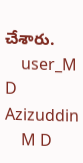చేశారు.
    user_M D Azizuddin
    M D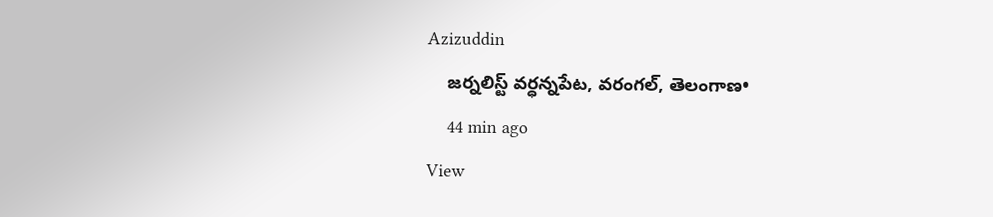Azizuddin
    జర్నలిస్ట్ వర్ధన్నపేట, వరంగల్, తెలంగాణ•
    44 min ago
View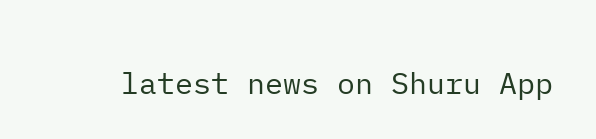latest news on Shuru App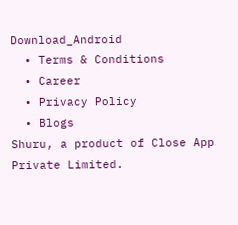Download_Android
  • Terms & Conditions
  • Career
  • Privacy Policy
  • Blogs
Shuru, a product of Close App Private Limited.